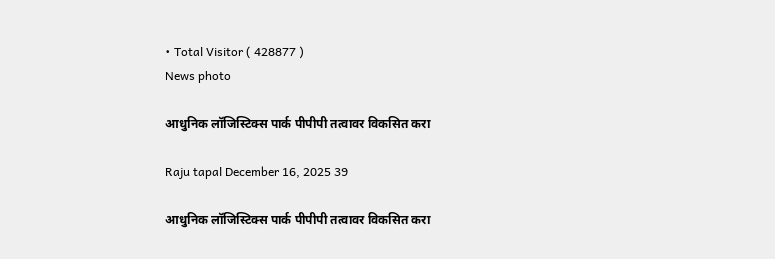• Total Visitor ( 428877 )
News photo

आधुनिक लॉजिस्टिक्स पार्क पीपीपी तत्वावर विकसित करा

Raju tapal December 16, 2025 39

आधुनिक लॉजिस्टिक्स पार्क पीपीपी तत्वावर विकसित करा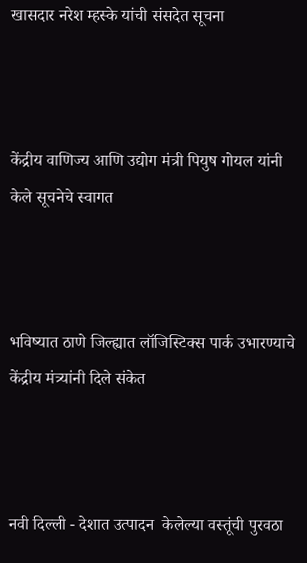खासदार नरेश म्हस्के यांची संसदेत सूचना



केंद्रीय वाणिज्य आणि उद्योग मंत्री पियुष गोयल यांनी केले सूचनेचे स्वागत



भविष्यात ठाणे जिल्ह्यात लॉजिस्टिक्स पार्क उभारण्याचे केंद्रीय मंत्र्यांनी दिले संकेत



नवी दिल्ली - देशात उत्पादन  केलेल्या वस्तूंची पुरवठा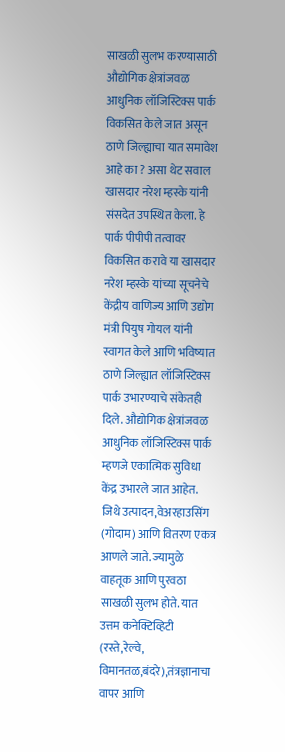साखळी सुलभ करण्यासाठी औद्योगिक क्षेत्रांजवळ आधुनिक लॉजिस्टिक्स पार्क विकसित केले जात असून ठाणे जिल्ह्याचा यात समावेश आहे का ? असा थेट सवाल खासदार नरेश म्हस्के यांनी संसदेत उपस्थित केला. हे पार्क पीपीपी तत्वावर विकसित करावे या खासदार नरेश म्हस्के यांच्या सूचनेचे केंद्रीय वाणिज्य आणि उद्योग मंत्री पियुष गोयल यांनी स्वागत केले आणि भविष्यात ठाणे जिल्ह्यात लॉजिस्टिक्स पार्क उभारण्याचे संकेतही दिले. औद्योगिक क्षेत्रांजवळ आधुनिक लॉजिस्टिक्स पार्क म्हणजे एकात्मिक सुविधा केंद्र उभारले जात आहेत. जिथे उत्पादन,वेअरहाउसिंग (गोदाम) आणि वितरण एकत्र आणले जाते. ज्यामुळे वाहतूक आणि पुरवठा साखळी सुलभ होते. यात उत्तम कनेक्टिव्हिटी (रस्ते,रेल्वे, विमानतळ,बंदरे),तंत्रज्ञानाचा वापर आणि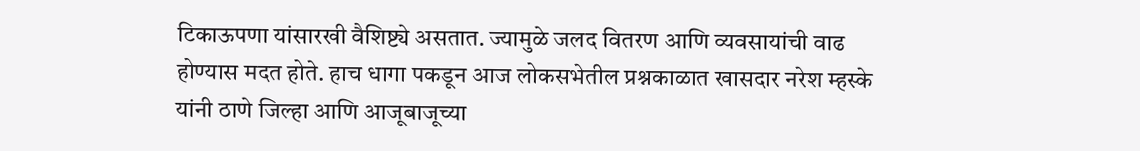टिकाऊपणा यांसारखी वैशिष्ट्ये असतात. ज्यामुळे जलद वितरण आणि व्यवसायांची वाढ होण्यास मदत होते. हाच धागा पकडून आज लोकसभेतील प्रश्नकाळात खासदार नरेश म्हस्के यांनी ठाणे जिल्हा आणि आजूबाजूच्या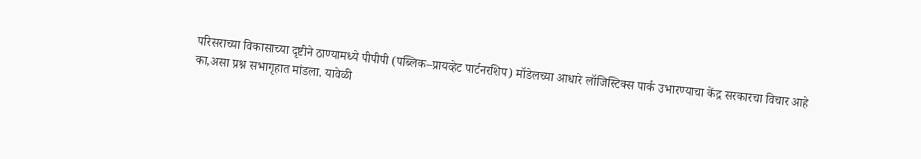परिसराच्या विकासाच्या दृष्टीने ठाण्यामध्ये पीपीपी (पब्लिक–प्रायव्हेट पार्टनरशिप) मॉडेलच्या आधारे लॉजिस्टिक्स पार्क उभारण्याचा केंद्र सरकारचा विचार आहे का,असा प्रश्न सभागृहात मांडला. यावेळी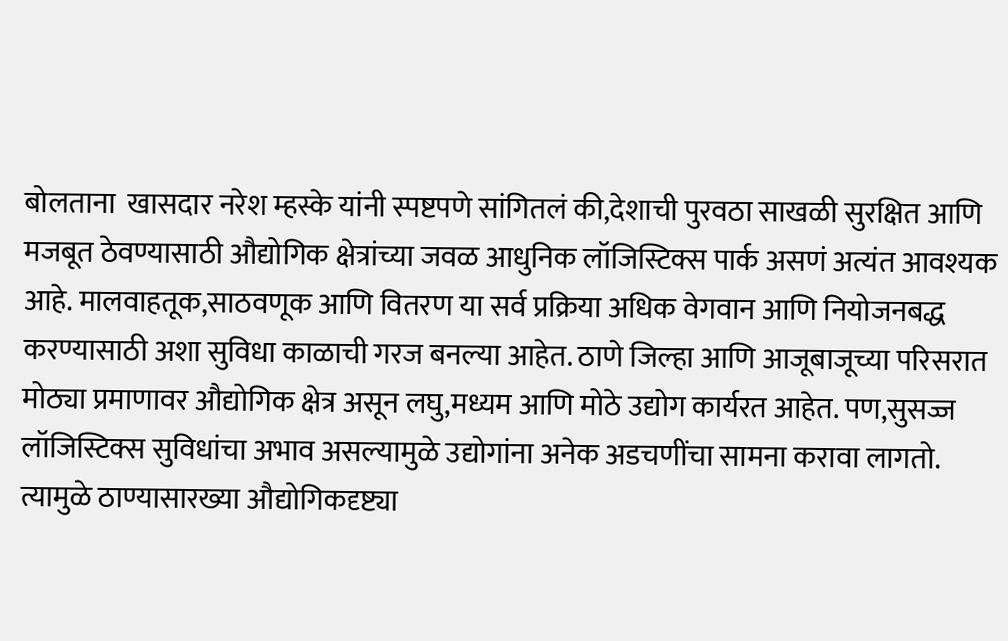बोलताना  खासदार नरेश म्हस्के यांनी स्पष्टपणे सांगितलं की,देशाची पुरवठा साखळी सुरक्षित आणि मजबूत ठेवण्यासाठी औद्योगिक क्षेत्रांच्या जवळ आधुनिक लॉजिस्टिक्स पार्क असणं अत्यंत आवश्यक आहे. मालवाहतूक,साठवणूक आणि वितरण या सर्व प्रक्रिया अधिक वेगवान आणि नियोजनबद्ध करण्यासाठी अशा सुविधा काळाची गरज बनल्या आहेत. ठाणे जिल्हा आणि आजूबाजूच्या परिसरात मोठ्या प्रमाणावर औद्योगिक क्षेत्र असून लघु,मध्यम आणि मोठे उद्योग कार्यरत आहेत. पण,सुसज्ज लॉजिस्टिक्स सुविधांचा अभाव असल्यामुळे उद्योगांना अनेक अडचणींचा सामना करावा लागतो. त्यामुळे ठाण्यासारख्या औद्योगिकदृष्ट्या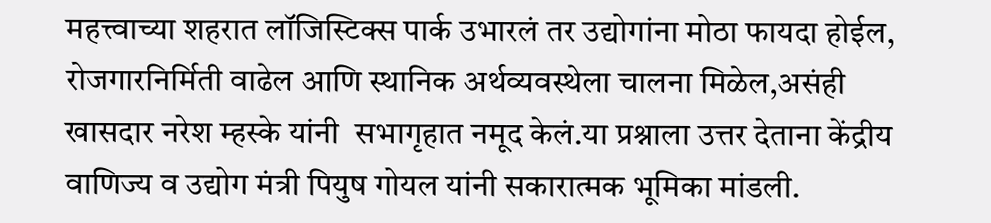महत्त्वाच्या शहरात लॉजिस्टिक्स पार्क उभारलं तर उद्योगांना मोठा फायदा होईल, रोजगारनिर्मिती वाढेल आणि स्थानिक अर्थव्यवस्थेला चालना मिळेल,असंही  खासदार नरेश म्हस्के यांनी  सभागृहात नमूद केलं.या प्रश्नाला उत्तर देताना केंद्रीय वाणिज्य व उद्योग मंत्री पियुष गोयल यांनी सकारात्मक भूमिका मांडली.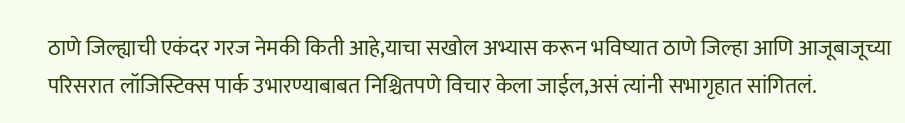ठाणे जिल्ह्याची एकंदर गरज नेमकी किती आहे,याचा सखोल अभ्यास करून भविष्यात ठाणे जिल्हा आणि आजूबाजूच्या परिसरात लॉजिस्टिक्स पार्क उभारण्याबाबत निश्चितपणे विचार केला जाईल,असं त्यांनी सभागृहात सांगितलं.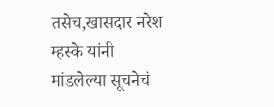तसेच,खासदार नरेश म्हस्के यांनी  मांडलेल्या सूचनेचं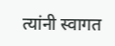त्यांनी स्वागत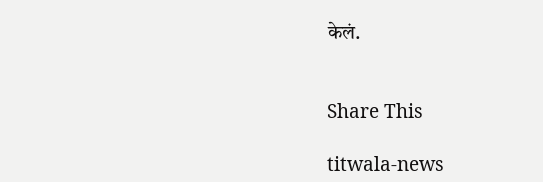केलं.


Share This

titwala-news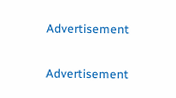Advertisement

Advertisement